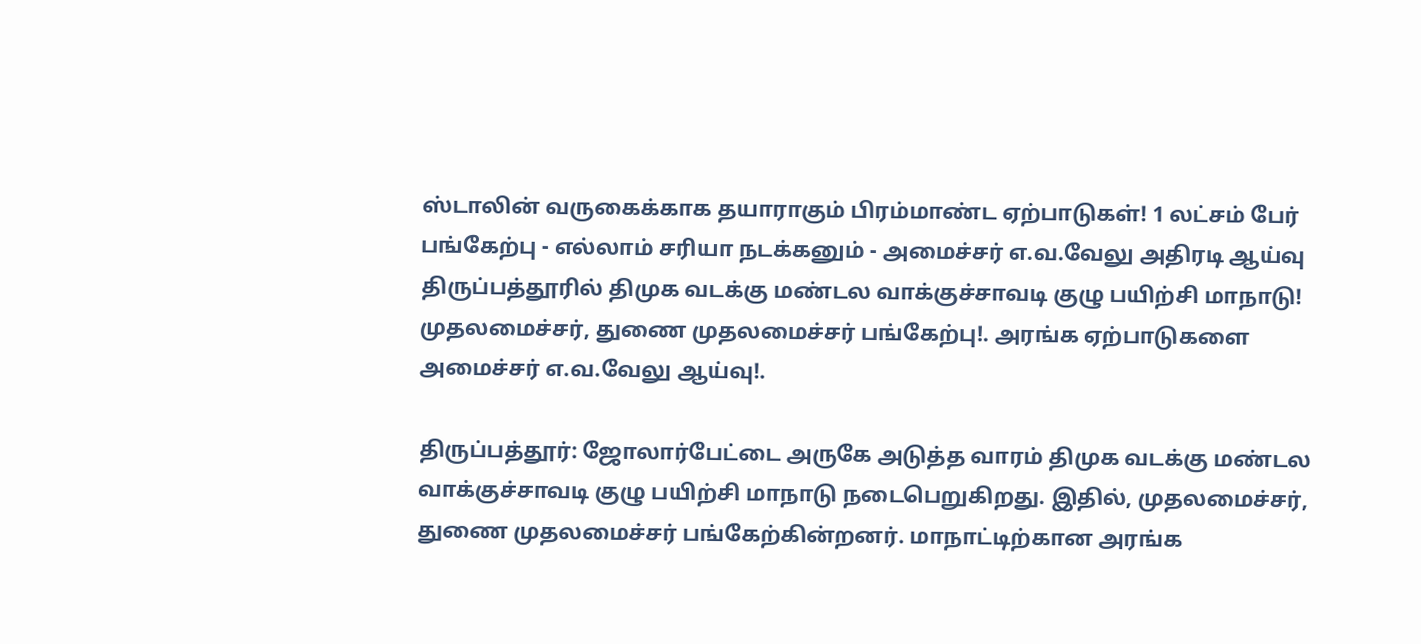ஸ்டாலின் வருகைக்காக தயாராகும் பிரம்மாண்ட ஏற்பாடுகள்! 1 லட்சம் பேர் பங்கேற்பு - எல்லாம் சரியா நடக்கனும் - அமைச்சர் எ.வ.வேலு அதிரடி ஆய்வு
திருப்பத்தூரில் திமுக வடக்கு மண்டல வாக்குச்சாவடி குழு பயிற்சி மாநாடு! முதலமைச்சர், துணை முதலமைச்சர் பங்கேற்பு!. அரங்க ஏற்பாடுகளை அமைச்சர் எ.வ.வேலு ஆய்வு!.

திருப்பத்தூர்: ஜோலார்பேட்டை அருகே அடுத்த வாரம் திமுக வடக்கு மண்டல வாக்குச்சாவடி குழு பயிற்சி மாநாடு நடைபெறுகிறது. இதில், முதலமைச்சர், துணை முதலமைச்சர் பங்கேற்கின்றனர். மாநாட்டிற்கான அரங்க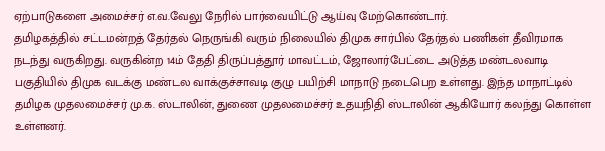ஏற்பாடுகளை அமைச்சர் எ.வ.வேலு நேரில் பார்வையிட்டு ஆய்வு மேற்கொண்டார்.
தமிழகத்தில் சட்டமன்றத் தேர்தல் நெருங்கி வரும் நிலையில் திமுக சார்பில் தேர்தல் பணிகள் தீவிரமாக நடந்து வருகிறது. வருகின்ற 14ம் தேதி திருப்பத்தூர் மாவட்டம், ஜோலார்பேட்டை அடுத்த மண்டலவாடி பகுதியில் திமுக வடக்கு மண்டல வாக்குச்சாவடி குழு பயிற்சி மாநாடு நடைபெற உள்ளது. இந்த மாநாட்டில் தமிழக முதலமைச்சர் மு.க. ஸ்டாலின், துணை முதலமைச்சர் உதயநிதி ஸ்டாலின் ஆகியோர் கலந்து கொள்ள உள்ளனர்.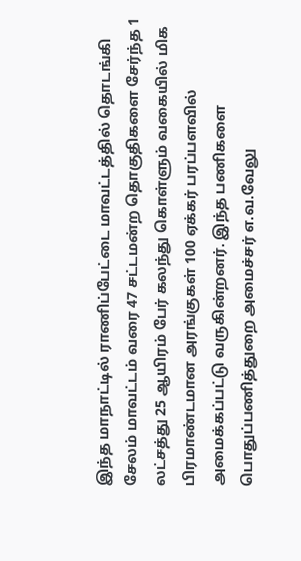இந்த மாநாட்டில் ராணிப்பேட்டை மாவட்டத்தில் தொடங்கி சேலம் மாவட்டம் வரை 47 சட்டமன்ற தொகுதிகளை சேர்ந்த 1 லட்சத்து 25 ஆயிரம் பேர் கலந்து கொள்ளும் வகையில் மிக பிரமாண்டமான அரங்குகள் 100 ஏக்கர் பரப்பளவில் அமைக்கப்பட்டு வருகின்றனர். இந்த பணிகளை பொதுப்பணித்துறை அமைச்சர் எ.வ.வேலு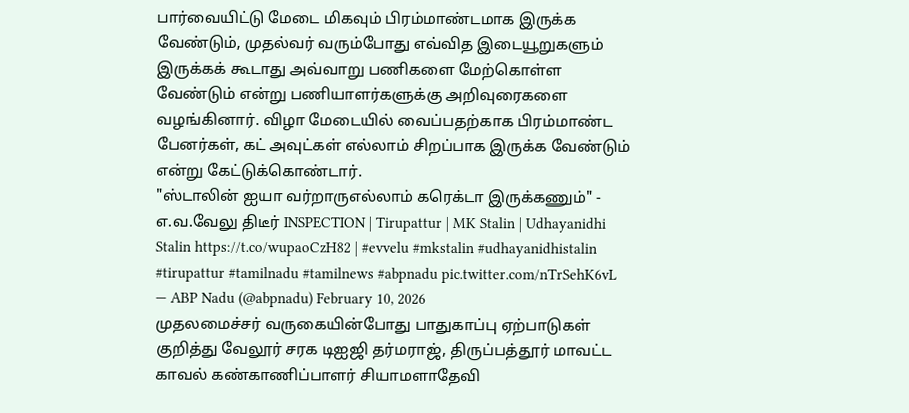பார்வையிட்டு மேடை மிகவும் பிரம்மாண்டமாக இருக்க வேண்டும், முதல்வர் வரும்போது எவ்வித இடையூறுகளும் இருக்கக் கூடாது அவ்வாறு பணிகளை மேற்கொள்ள வேண்டும் என்று பணியாளர்களுக்கு அறிவுரைகளை வழங்கினார். விழா மேடையில் வைப்பதற்காக பிரம்மாண்ட பேனர்கள், கட் அவுட்கள் எல்லாம் சிறப்பாக இருக்க வேண்டும் என்று கேட்டுக்கொண்டார்.
"ஸ்டாலின் ஐயா வர்றாருஎல்லாம் கரெக்டா இருக்கணும்" - எ.வ.வேலு திடீர் INSPECTION | Tirupattur | MK Stalin | Udhayanidhi Stalin https://t.co/wupaoCzH82 | #evvelu #mkstalin #udhayanidhistalin #tirupattur #tamilnadu #tamilnews #abpnadu pic.twitter.com/nTrSehK6vL
— ABP Nadu (@abpnadu) February 10, 2026
முதலமைச்சர் வருகையின்போது பாதுகாப்பு ஏற்பாடுகள் குறித்து வேலூர் சரக டிஐஜி தர்மராஜ், திருப்பத்தூர் மாவட்ட காவல் கண்காணிப்பாளர் சியாமளாதேவி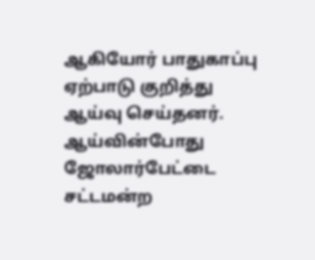ஆகியோர் பாதுகாப்பு ஏற்பாடு குறித்து ஆய்வு செய்தனர்.
ஆய்வின்போது ஜோலார்பேட்டை சட்டமன்ற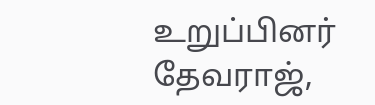உறுப்பினர் தேவராஜ்,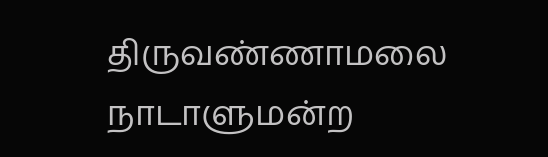திருவண்ணாமலை நாடாளுமன்ற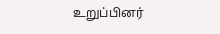உறுப்பினர்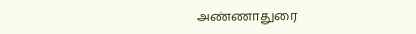அண்ணாதுரை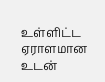உள்ளிட்ட ஏராளமான உடன்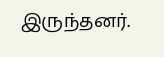இருந்தனர்.